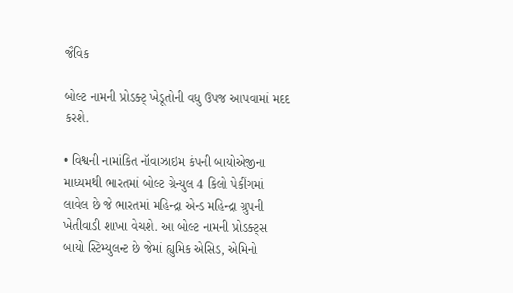જૈવિક

બોલ્ટ નામની પ્રોડક્ટ્ ખેડૂતોની વધુ ઉપજ આપવામાં મદદ કરશે.

• વિશ્વની નામાંકિત નૉવાઝાઇમ કંપની બાયોએજીના માધ્યમથી ભારતમાં બોલ્ટ ગ્રેન્યુલ 4 કિલો પેકીંગમાં લાવેલ છે જે ભારતમાં મહિન્દ્રા એન્ડ મહિન્દ્રા ગ્રુપની ખેતીવાડી શાખા વેચશે. આ બોલ્ટ નામની પ્રોડક્ટ્સ બાયો સ્ટિમ્યુલન્ટ છે જેમાં હ્યુમિક એસિડ, એમિનો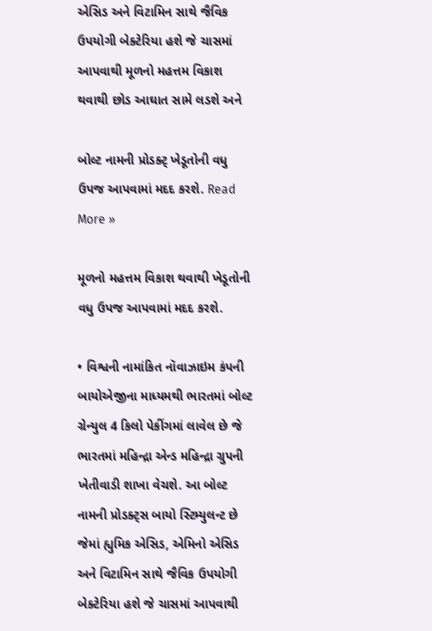એસિડ અને વિટામિન સાથે જૈવિક ઉપયોગી બેક્ટેરિયા હશે જે ચાસમાં આપવાથી મૂળનો મહત્તમ વિકાશ થવાથી છોડ આઘાત સામે લડશે અને

બોલ્ટ નામની પ્રોડક્ટ્ ખેડૂતોની વધુ ઉપજ આપવામાં મદદ કરશે. Read More »

મૂળનો મહત્તમ વિકાશ થવાથી ખેડૂતોની વધુ ઉપજ આપવામાં મદદ કરશે.

• વિશ્વની નામાંકિત નૉવાઝાઇમ કંપની બાયોએજીના માધ્યમથી ભારતમાં બોલ્ટ ગ્રેન્યુલ 4 કિલો પેકીંગમાં લાવેલ છે જે ભારતમાં મહિન્દ્રા એન્ડ મહિન્દ્રા ગ્રુપની ખેતીવાડી શાખા વેચશે. આ બોલ્ટ નામની પ્રોડક્ટ્સ બાયો સ્ટિમ્યુલન્ટ છે જેમાં હ્યુમિક એસિડ, એમિનો એસિડ અને વિટામિન સાથે જૈવિક ઉપયોગી બેક્ટેરિયા હશે જે ચાસમાં આપવાથી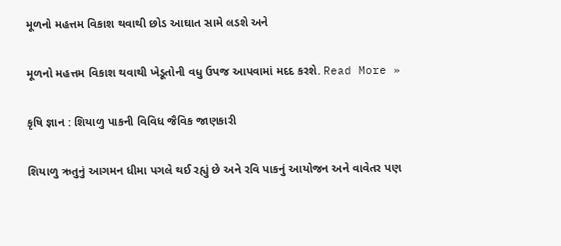મૂળનો મહત્તમ વિકાશ થવાથી છોડ આઘાત સામે લડશે અને

મૂળનો મહત્તમ વિકાશ થવાથી ખેડૂતોની વધુ ઉપજ આપવામાં મદદ કરશે. Read More »

કૃષિ જ્ઞાન : શિયાળુ પાકની વિવિધ જૈવિક જાણકારી

શિયાળુ ઋતુનું આગમન ધીમા પગલે થઈ રહ્યું છે અને રવિ પાકનું આયોજન અને વાવેતર પણ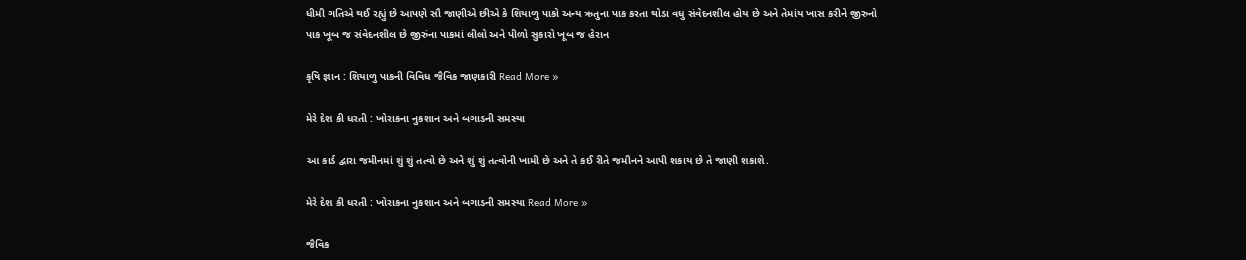ધીમી ગતિએ થઈ રહ્યું છે આપણે સૌ જાણીએ છીએ કે શિયાળુ પાકો અન્ય ઋતુના પાક કરતા થોડા વધુ સંવેદનશીલ હોય છે અને તેમાંય ખાસ કરીને જીરુનો પાક ખૂબ જ સંવેદનશીલ છે જીરુંના પાકમાં લીલો અને પીળો સુકારો ખૂબ જ હેરાન

કૃષિ જ્ઞાન : શિયાળુ પાકની વિવિધ જૈવિક જાણકારી Read More »

મેરે દેશ કી ધરતી : ખોરાકના નુકશાન અને બગાડની સમસ્યા

આ કાર્ડ દ્વારા જમીનમાં શું શું તત્વો છે અને શું શું તત્વોની ખામી છે અને તે કઈ રીતે જમીનને આપી શકાય છે તે જાણી શકાશે.

મેરે દેશ કી ધરતી : ખોરાકના નુકશાન અને બગાડની સમસ્યા Read More »

જૈવિક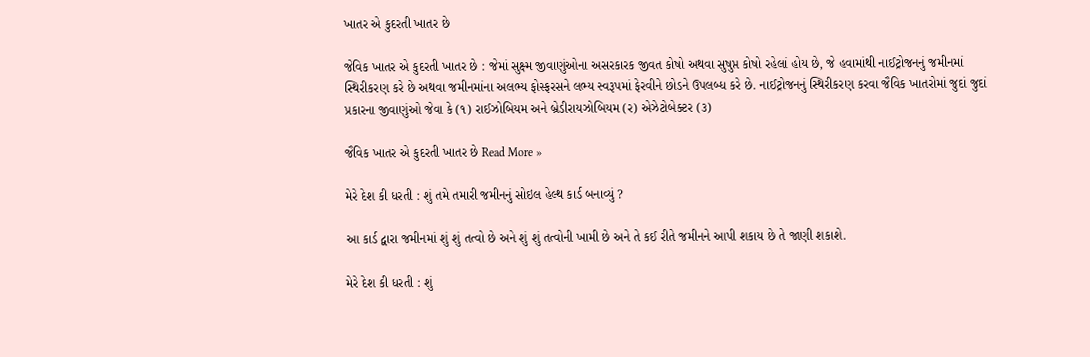ખાતર એ કુદરતી ખાતર છે

જેવિક ખાતર એ કુદરતી ખાતર છે : જેમાં સુક્ષ્મ જીવાણુંઓના અસરકારક જીવત કોષો અથવા સુષુપ્ત કોષો રહેલાં હોય છે, જે હવામાંથી નાઈટ્રોજનનું જમીનમાં સ્થિરીકરણ કરે છે અથવા જમીનમાંના અલભ્ય ફોસ્ફરસને લભ્ય સ્વરૂપમાં ફેરવીને છોડને ઉપલબ્ધ કરે છે. નાઈટ્રોજનનું સ્થિરીકરણ કરવા જૈવિક ખાતરોમાં જુદાં જુદાં પ્રકારના જીવાણુંઓ જેવા કે (૧) રાઈઝોબિયમ અને બ્રેડીરાયઝોબિયમ (ર) એઝેટોબેક્ટર (૩)

જૈવિક ખાતર એ કુદરતી ખાતર છે Read More »

મેરે દેશ કી ધરતી : શું તમે તમારી જમીનનું સોઇલ હેલ્થ કાર્ડ બનાવ્યું ?

આ કાર્ડ દ્વારા જમીનમાં શું શું તત્વો છે અને શું શું તત્વોની ખામી છે અને તે કઈ રીતે જમીનને આપી શકાય છે તે જાણી શકાશે.

મેરે દેશ કી ધરતી : શું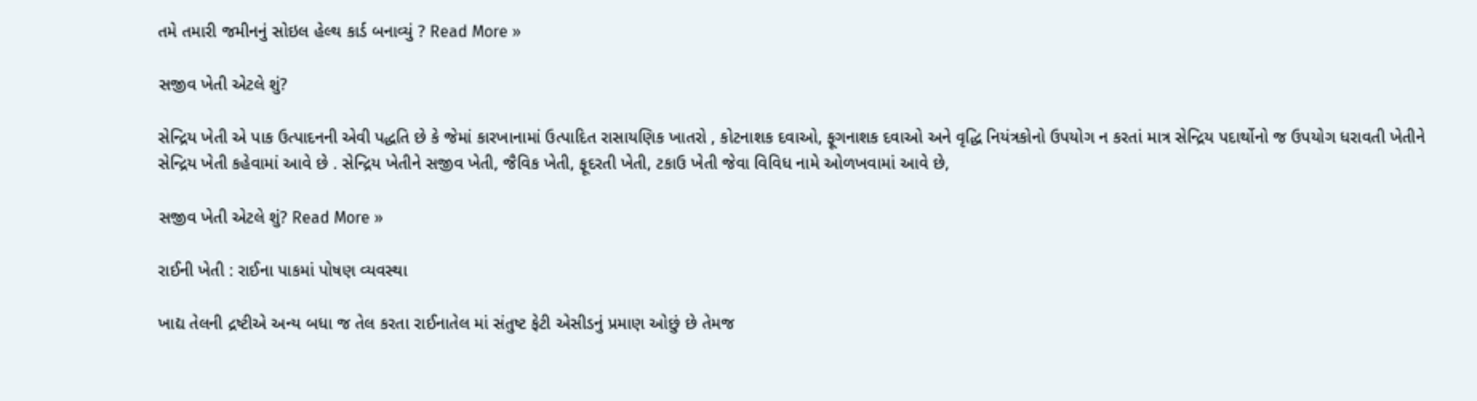તમે તમારી જમીનનું સોઇલ હેલ્થ કાર્ડ બનાવ્યું ? Read More »

સજીવ ખેતી એટલે શું?

સેન્દ્રિય ખેતી એ પાક ઉત્પાદનની એવી પદ્ધતિ છે કે જેમાં કારખાનામાં ઉત્પાદિત રાસાયણિક ખાતરો , કોટનાશક દવાઓ, ફૂગનાશક દવાઓ અને વૃદ્ધિ નિયંત્રકોનો ઉપયોગ ન કરતાં માત્ર સેન્દ્રિય પદાર્થોનો જ ઉપયોગ ધરાવતી ખેતીને સેન્દ્રિય ખેતી કહેવામાં આવે છે . સેન્દ્રિય ખેતીને સજીવ ખેતી, જૈવિક ખેતી, ફૂદરતી ખેતી, ટકાઉ ખેતી જેવા વિવિધ નામે ઓળખવામાં આવે છે,

સજીવ ખેતી એટલે શું? Read More »

રાઈની ખેતી : રાઈના પાકમાં પોષણ વ્યવસ્થા

ખાદ્ય તેલની દ્રષ્ટીએ અન્ય બધા જ તેલ કરતા રાઈનાતેલ માં સંતુષ્ટ ફેટી એસીડનું પ્રમાણ ઓછું છે તેમજ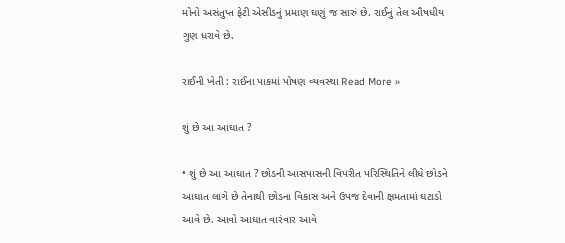મોનો અસંતુપ્ત ફેટી એસીડનું પ્રમાણ ઘણું જ સારું છે. રાઈનું તેલ ઔષધીય ગુણ ધરાવે છે.

રાઈની ખેતી : રાઈના પાકમાં પોષણ વ્યવસ્થા Read More »

શું છે આ આઘાત ?

• શું છે આ આઘાત ? છોડની આસપાસની વિપરીત પરિસ્થિતિને લીધે છોડને આઘાત લાગે છે તેનાથી છોડના વિકાસ અને ઉપજ દેવાની ક્ષમતામાં ઘટાડો આવે છે. આવો આઘાત વારંવાર આવે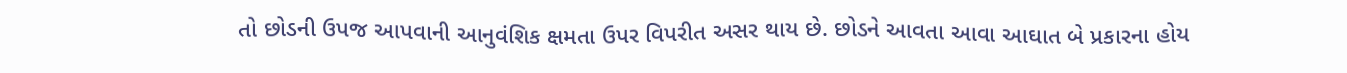તો છોડની ઉપજ આપવાની આનુવંશિક ક્ષમતા ઉપર વિપરીત અસર થાય છે. છોડને આવતા આવા આઘાત બે પ્રકારના હોય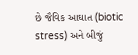છે જૈવિક આઘાત (biotic stress) અને બીજું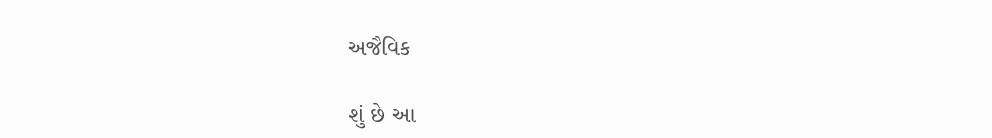અજૈવિક

શું છે આ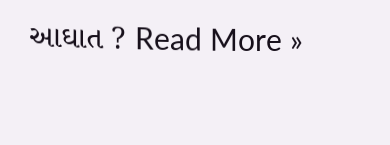આઘાત ? Read More »